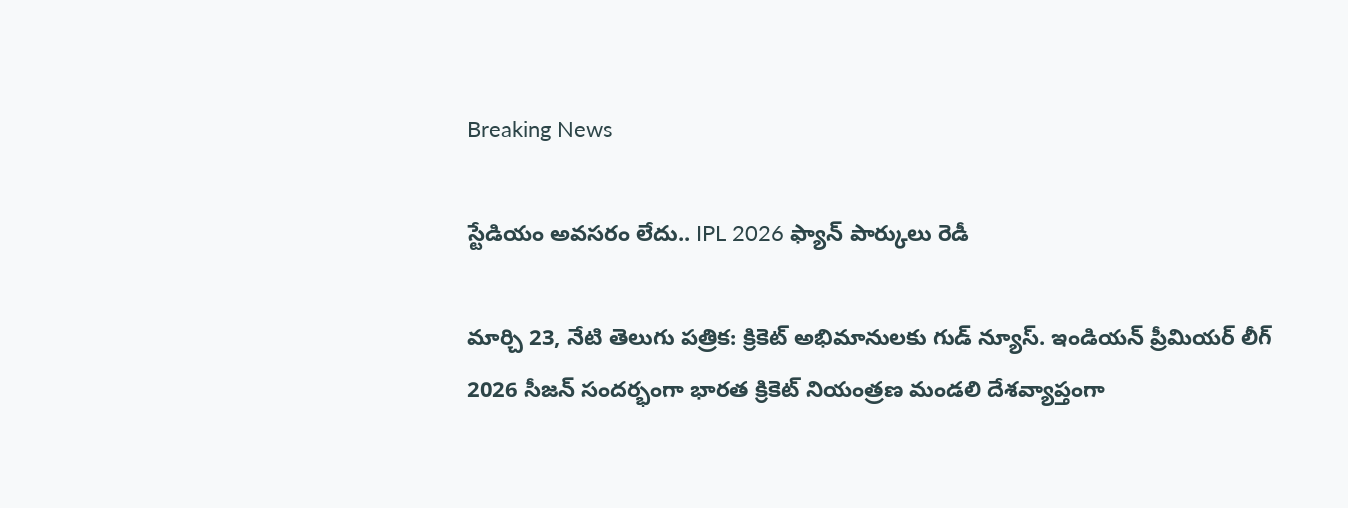Breaking News

స్టేడియం అవసరం లేదు.. IPL 2026 ఫ్యాన్ పార్కులు రెడీ

మార్చి 23, నేటి తెలుగు పత్రిక: క్రికెట్ అభిమానులకు గుడ్ న్యూస్. ఇండియన్ ప్రీమియర్ లీగ్ 2026 సీజన్ సందర్భంగా భారత క్రికెట్ నియంత్రణ మండలి దేశవ్యాప్తంగా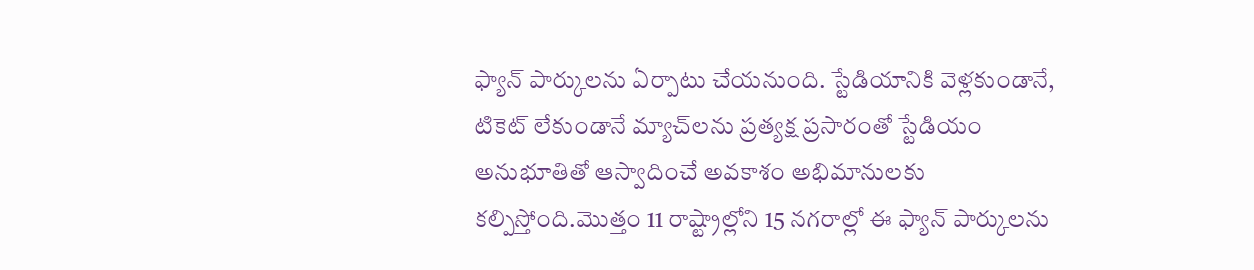ఫ్యాన్ పార్కులను ఏర్పాటు చేయనుంది. స్టేడియానికి వెళ్లకుండానే, టికెట్ లేకుండానే మ్యాచ్‌లను ప్రత్యక్ష ప్రసారంతో స్టేడియం అనుభూతితో ఆస్వాదించే అవకాశం అభిమానులకు కల్పిస్తోంది.మొత్తం 11 రాష్ట్రాల్లోని 15 నగరాల్లో ఈ ఫ్యాన్ పార్కులను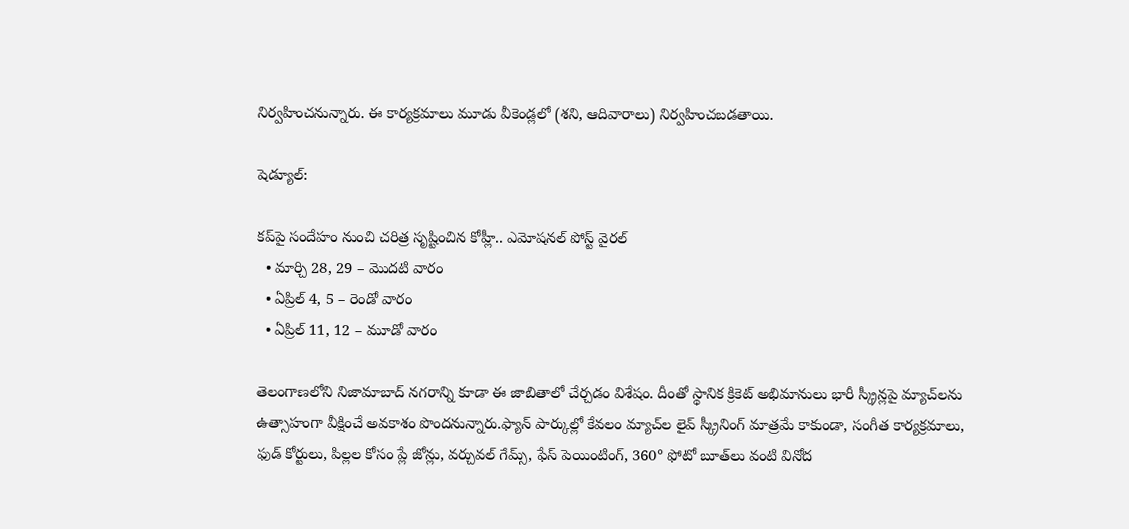నిర్వహించనున్నారు. ఈ కార్యక్రమాలు మూడు వీకెండ్లలో (శని, ఆదివారాలు) నిర్వహించబడతాయి.

షెడ్యూల్:

కప్‌పై సందేహం నుంచి చరిత్ర సృష్టించిన కోహ్లీ.. ఎమోషనల్ పోస్ట్ వైరల్
  • మార్చి 28, 29 – మొదటి వారం
  • ఏప్రిల్ 4, 5 – రెండో వారం
  • ఏప్రిల్ 11, 12 – మూడో వారం

తెలంగాణలోని నిజామాబాద్ నగరాన్ని కూడా ఈ జాబితాలో చేర్చడం విశేషం. దీంతో స్థానిక క్రికెట్ అభిమానులు భారీ స్క్రీన్లపై మ్యాచ్‌లను ఉత్సాహంగా వీక్షించే అవకాశం పొందనున్నారు.ఫ్యాన్ పార్కుల్లో కేవలం మ్యాచ్‌ల లైవ్ స్క్రీనింగ్ మాత్రమే కాకుండా, సంగీత కార్యక్రమాలు, ఫుడ్ కోర్టులు, పిల్లల కోసం ప్లే జోన్లు, వర్చువల్ గేమ్స్, ఫేస్ పెయింటింగ్, 360° ఫోటో బూత్‌లు వంటి వినోద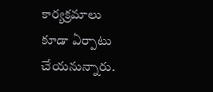కార్యక్రమాలు కూడా ఏర్పాటు చేయనున్నారు.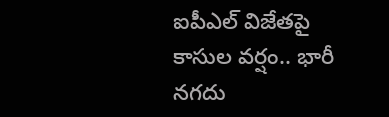ఐపీఎల్ విజేతపై కాసుల వర్షం.. భారీ నగదు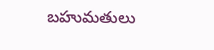బహుమతులు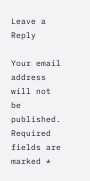Leave a Reply

Your email address will not be published. Required fields are marked *